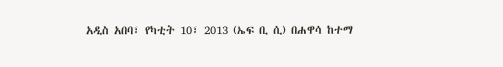አዲስ አበባ፣ የካቲት 10፣ 2013 (ኤፍ ቢ ሲ) በሐዋሳ ከተማ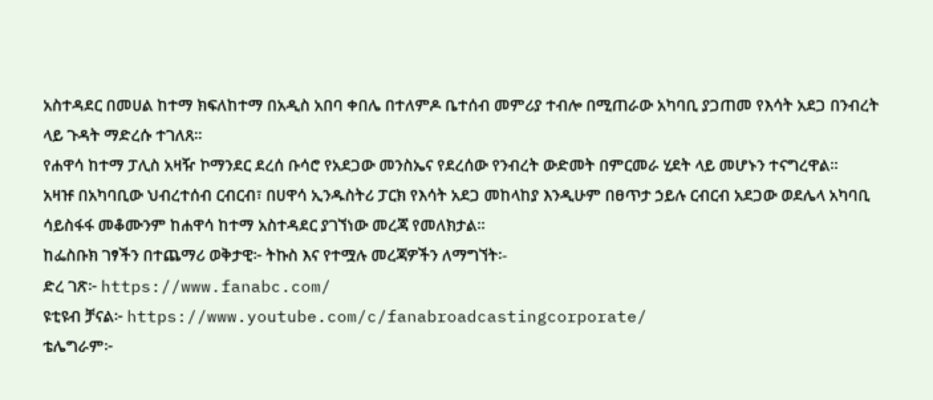አስተዳደር በመሀል ከተማ ክፍለከተማ በአዲስ አበባ ቀበሌ በተለምዶ ቤተሰብ መምሪያ ተብሎ በሚጠራው አካባቢ ያጋጠመ የእሳት አደጋ በንብረት ላይ ጉዳት ማድረሱ ተገለጸ፡፡
የሐዋሳ ከተማ ፓሊስ አዛዥ ኮማንደር ደረሰ ቡሳሮ የአደጋው መንስኤና የደረሰው የንብረት ውድመት በምርመራ ሂደት ላይ መሆኑን ተናግረዋል፡፡
አዛዡ በአካባቢው ህብረተሰብ ርብርብ፣ በሀዋሳ ኢንዱስትሪ ፓርክ የእሳት አደጋ መከላከያ እንዲሁም በፀጥታ ኃይሉ ርብርብ አደጋው ወደሌላ አካባቢ ሳይስፋፋ መቆሙንም ከሐዋሳ ከተማ አስተዳደር ያገኘነው መረጃ የመለክታል፡፡
ከፌስቡክ ገፃችን በተጨማሪ ወቅታዊ፦ ትኩስ እና የተሟሉ መረጃዎችን ለማግኘት፡-
ድረ ገጽ፦ https://www.fanabc.com/
ዩቲዩብ ቻናል፦ https://www.youtube.com/c/fanabroadcastingcorporate/
ቴሌግራም፦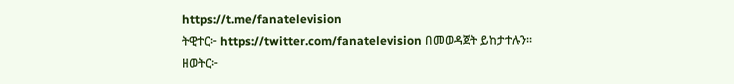https://t.me/fanatelevision
ትዊተር፦ https://twitter.com/fanatelevision በመወዳጀት ይከታተሉን፡፡
ዘወትር፦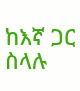ከእኛ ጋር ስላሉ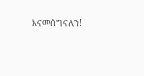እናመሰግናለን!